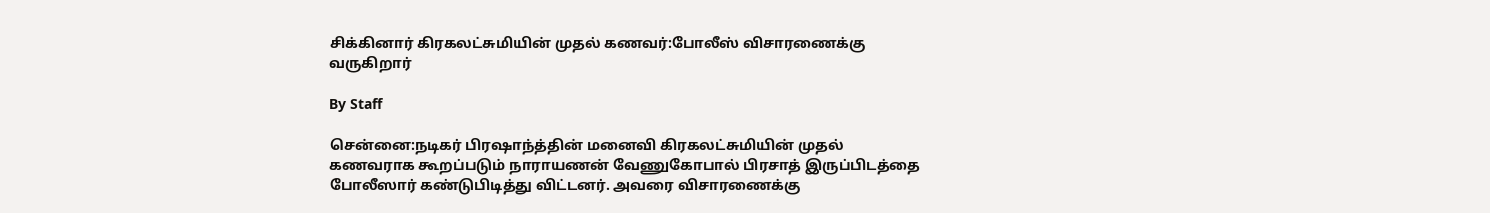சிக்கினார் கிரகலட்சுமியின் முதல் கணவர்:போலீஸ் விசாரணைக்கு வருகிறார்

By Staff

சென்னை:நடிகர் பிரஷாந்த்தின் மனைவி கிரகலட்சுமியின் முதல் கணவராக கூறப்படும் நாராயணன் வேணுகோபால் பிரசாத் இருப்பிடத்தை போலீஸார் கண்டுபிடித்து விட்டனர். அவரை விசாரணைக்கு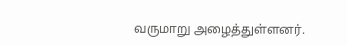வருமாறு அழைத்துள்ளனர்.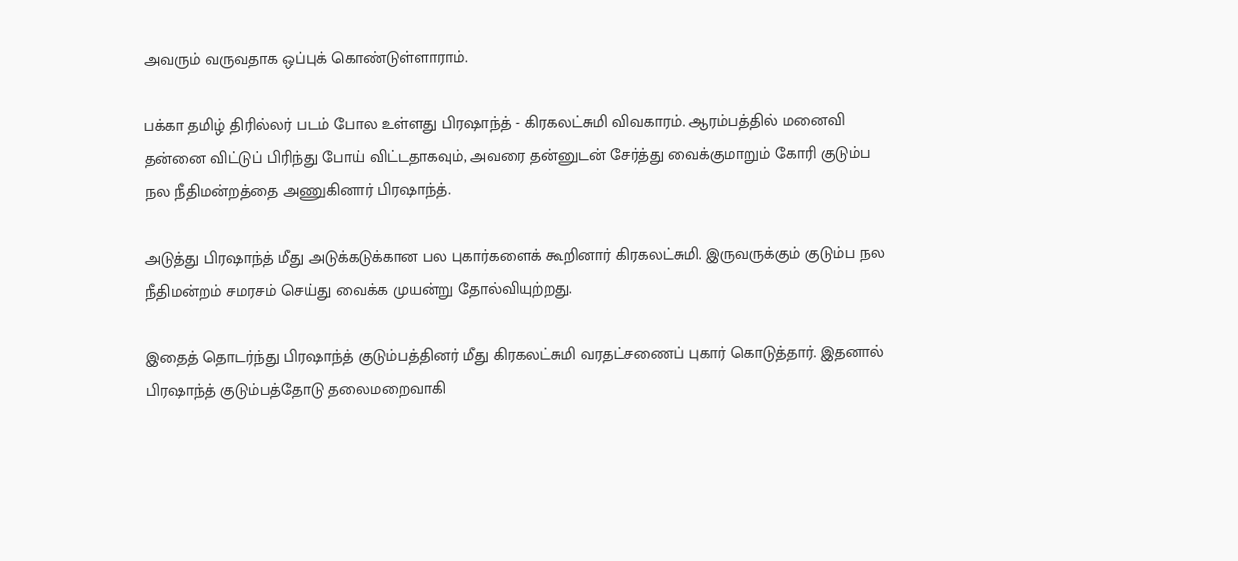அவரும் வருவதாக ஒப்புக் கொண்டுள்ளாராம்.

பக்கா தமிழ் திரில்லர் படம் போல உள்ளது பிரஷாந்த் - கிரகலட்சுமி விவகாரம். ஆரம்பத்தில் மனைவி தன்னை விட்டுப் பிரிந்து போய் விட்டதாகவும், அவரை தன்னுடன் சேர்த்து வைக்குமாறும் கோரி குடும்ப நல நீதிமன்றத்தை அணுகினார் பிரஷாந்த்.

அடுத்து பிரஷாந்த் மீது அடுக்கடுக்கான பல புகார்களைக் கூறினார் கிரகலட்சுமி. இருவருக்கும் குடும்ப நல நீதிமன்றம் சமரசம் செய்து வைக்க முயன்று தோல்வியுற்றது.

இதைத் தொடர்ந்து பிரஷாந்த் குடும்பத்தினர் மீது கிரகலட்சுமி வரதட்சணைப் புகார் கொடுத்தார். இதனால் பிரஷாந்த் குடும்பத்தோடு தலைமறைவாகி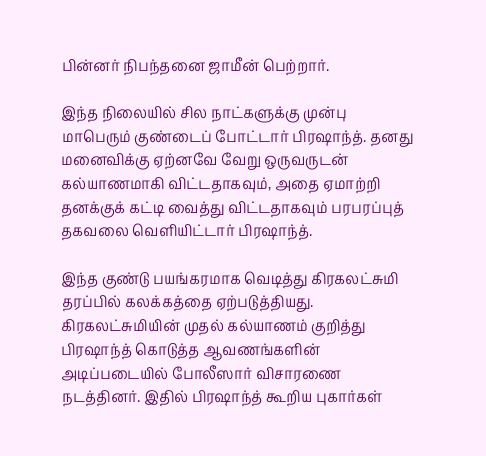பின்னர் நிபந்தனை ஜாமீன் பெற்றார்.

இந்த நிலையில் சில நாட்களுக்கு முன்பு மாபெரும் குண்டைப் போட்டார் பிரஷாந்த். தனது மனைவிக்கு ஏற்னவே வேறு ஒருவருடன் கல்யாணமாகி விட்டதாகவும், அதை ஏமாற்றி தனக்குக் கட்டி வைத்து விட்டதாகவும் பரபரப்புத் தகவலை வெளியிட்டார் பிரஷாந்த்.

இந்த குண்டு பயங்கரமாக வெடித்து கிரகலட்சுமி தரப்பில் கலக்கத்தை ஏற்படுத்தியது. கிரகலட்சுமியின் முதல் கல்யாணம் குறித்து பிரஷாந்த் கொடுத்த ஆவணங்களின் அடிப்படையில் போலீஸார் விசாரணை நடத்தினர். இதில் பிரஷாந்த் கூறிய புகார்கள்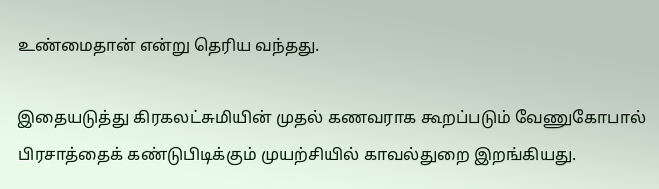உண்மைதான் என்று தெரிய வந்தது.

இதையடுத்து கிரகலட்சுமியின் முதல் கணவராக கூறப்படும் வேணுகோபால் பிரசாத்தைக் கண்டுபிடிக்கும் முயற்சியில் காவல்துறை இறங்கியது.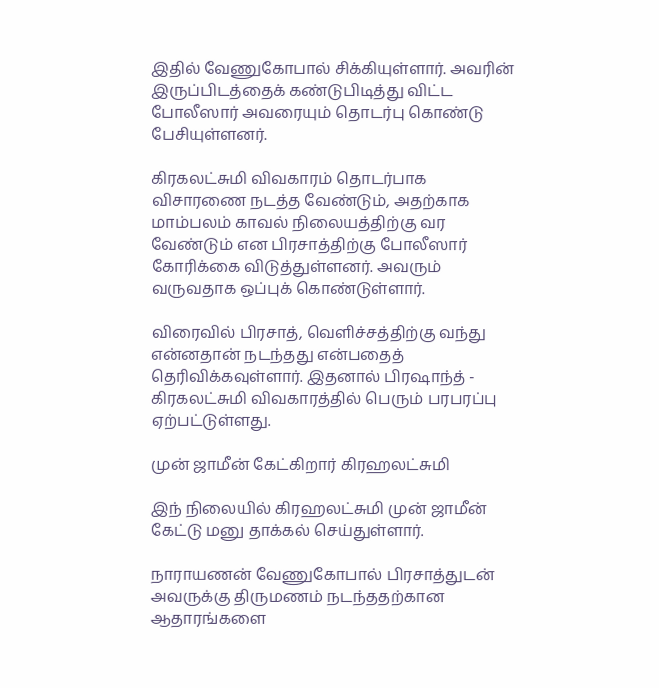இதில் வேணுகோபால் சிக்கியுள்ளார். அவரின் இருப்பிடத்தைக் கண்டுபிடித்து விட்ட போலீஸார் அவரையும் தொடர்பு கொண்டு பேசியுள்ளனர்.

கிரகலட்சுமி விவகாரம் தொடர்பாக விசாரணை நடத்த வேண்டும், அதற்காக மாம்பலம் காவல் நிலையத்திற்கு வர வேண்டும் என பிரசாத்திற்கு போலீஸார் கோரிக்கை விடுத்துள்ளனர். அவரும் வருவதாக ஒப்புக் கொண்டுள்ளார்.

விரைவில் பிரசாத், வெளிச்சத்திற்கு வந்து என்னதான் நடந்தது என்பதைத் தெரிவிக்கவுள்ளார். இதனால் பிரஷாந்த் - கிரகலட்சுமி விவகாரத்தில் பெரும் பரபரப்பு ஏற்பட்டுள்ளது.

முன் ஜாமீன் கேட்கிறார் கிரஹலட்சுமி

இந் நிலையில் கிரஹலட்சுமி முன் ஜாமீன் கேட்டு மனு தாக்கல் செய்துள்ளார்.

நாராயணன் வேணுகோபால் பிரசாத்துடன் அவருக்கு திருமணம் நடந்ததற்கான ஆதாரங்களை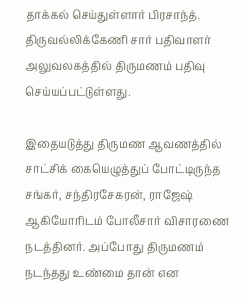தாக்கல் செய்துள்ளார் பிரசாந்த். திருவல்லிக்கேணி சார் பதிவாளர் அலுவலகத்தில் திருமணம் பதிவு செய்யப்பட்டுள்ளது.

இதையடுத்து திருமண ஆவணத்தில் சாட்சிக் கையெழுத்துப் போட்டிருந்த சங்கர், சந்திரசேகரன், ராஜேஷ் ஆகியோரிடம் போலீசார் விசாரணை நடத்தினர். அப்போது திருமணம் நடந்தது உண்மை தான் என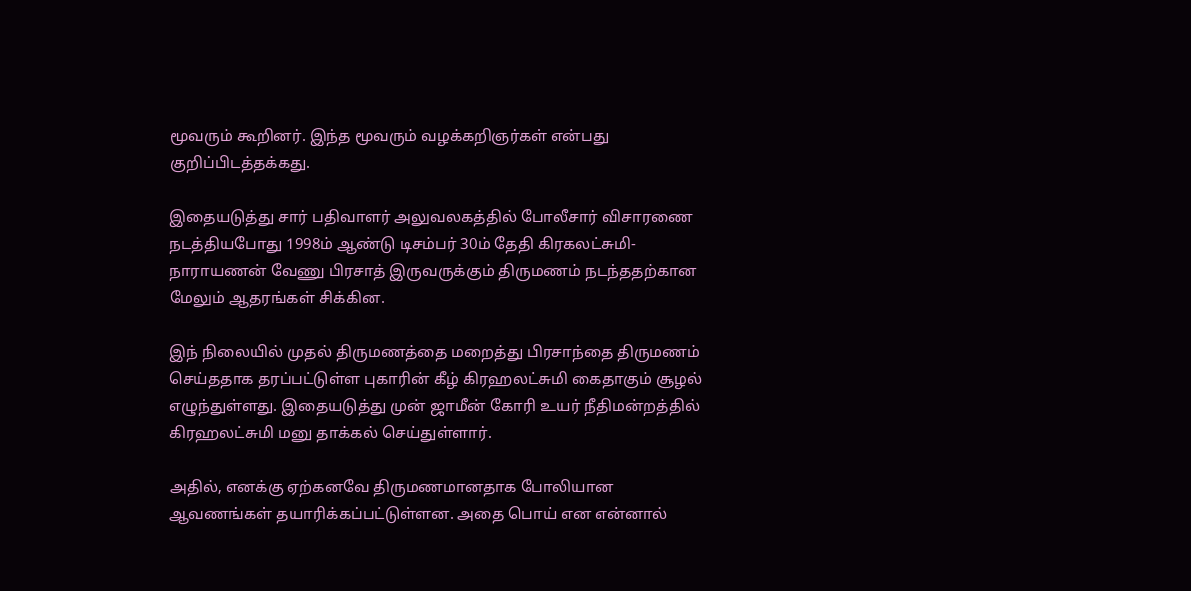மூவரும் கூறினர். இந்த மூவரும் வழக்கறிஞர்கள் என்பது குறிப்பிடத்தக்கது.

இதையடுத்து சார் பதிவாளர் அலுவலகத்தில் போலீசார் விசாரணை நடத்தியபோது 1998ம் ஆண்டு டிசம்பர் 30ம் தேதி கிரகலட்சுமி-நாராயணன் வேணு பிரசாத் இருவருக்கும் திருமணம் நடந்ததற்கான மேலும் ஆதரங்கள் சிக்கின.

இந் நிலையில் முதல் திருமணத்தை மறைத்து பிரசாந்தை திருமணம் செய்ததாக தரப்பட்டுள்ள புகாரின் கீழ் கிரஹலட்சுமி கைதாகும் சூழல் எழுந்துள்ளது. இதையடுத்து முன் ஜாமீன் கோரி உயர் நீதிமன்றத்தில் கிரஹலட்சுமி மனு தாக்கல் செய்துள்ளார்.

அதில், எனக்கு ஏற்கனவே திருமணமானதாக போலியான ஆவணங்கள் தயாரிக்கப்பட்டுள்ளன. அதை பொய் என என்னால்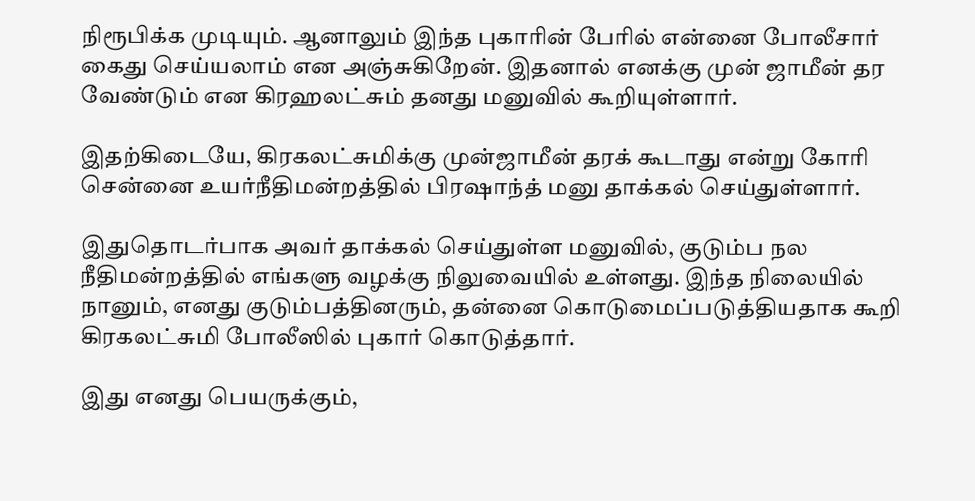நிரூபிக்க முடியும். ஆனாலும் இந்த புகாரின் பேரில் என்னை போலீசார் கைது செய்யலாம் என அஞ்சுகிறேன். இதனால் எனக்கு முன் ஜாமீன் தர வேண்டும் என கிரஹலட்சும் தனது மனுவில் கூறியுள்ளார்.

இதற்கிடையே, கிரகலட்சுமிக்கு முன்ஜாமீன் தரக் கூடாது என்று கோரி சென்னை உயர்நீதிமன்றத்தில் பிரஷாந்த் மனு தாக்கல் செய்துள்ளார்.

இதுதொடர்பாக அவர் தாக்கல் செய்துள்ள மனுவில், குடும்ப நல நீதிமன்றத்தில் எங்களு வழக்கு நிலுவையில் உள்ளது. இந்த நிலையில் நானும், எனது குடும்பத்தினரும், தன்னை கொடுமைப்படுத்தியதாக கூறி கிரகலட்சுமி போலீஸில் புகார் கொடுத்தார்.

இது எனது பெயருக்கும்,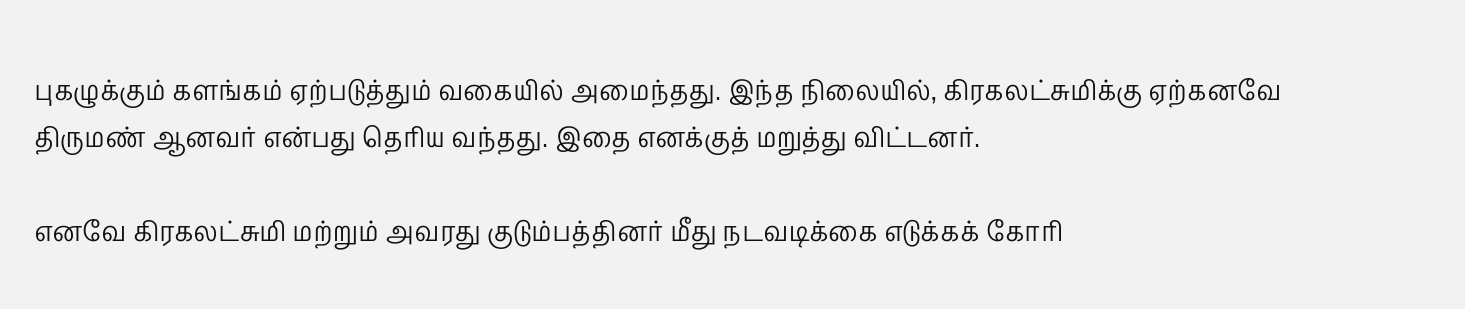புகழுக்கும் களங்கம் ஏற்படுத்தும் வகையில் அமைந்தது. இந்த நிலையில், கிரகலட்சுமிக்கு ஏற்கனவே திருமண் ஆனவர் என்பது தெரிய வந்தது. இதை எனக்குத் மறுத்து விட்டனர்.

எனவே கிரகலட்சுமி மற்றும் அவரது குடும்பத்தினர் மீது நடவடிக்கை எடுக்கக் கோரி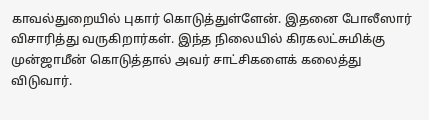காவல்துறையில் புகார் கொடுத்துள்ளேன். இதனை போலீஸார் விசாரித்து வருகிறார்கள். இந்த நிலையில் கிரகலட்சுமிக்கு முன்ஜாமீன் கொடுத்தால் அவர் சாட்சிகளைக் கலைத்து விடுவார்.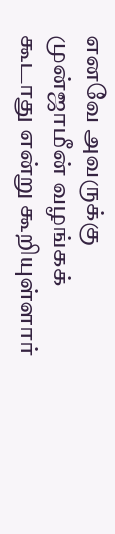எனவே அவருக்கு முன்ஜாமீன் வழங்கக் கூடாது என்று கூறியுள்ளார்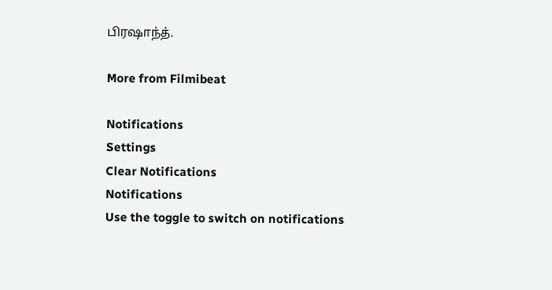பிரஷாந்த்.

More from Filmibeat

Notifications
Settings
Clear Notifications
Notifications
Use the toggle to switch on notifications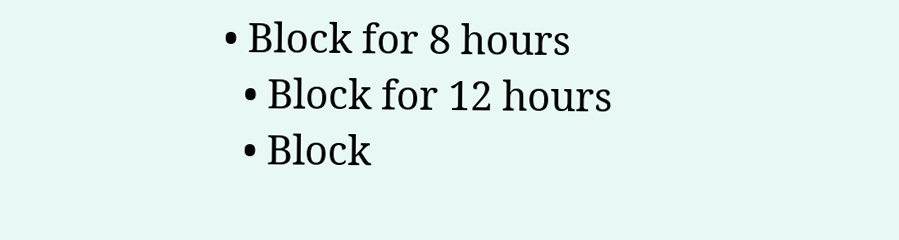• Block for 8 hours
  • Block for 12 hours
  • Block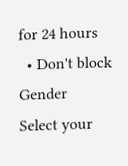for 24 hours
  • Don't block
Gender
Select your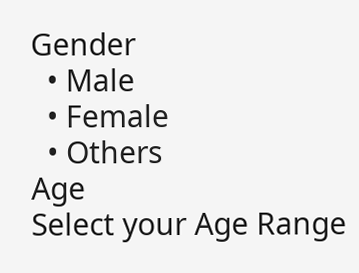Gender
  • Male
  • Female
  • Others
Age
Select your Age Range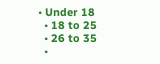• Under 18
  • 18 to 25
  • 26 to 35
  •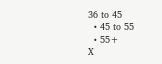36 to 45
  • 45 to 55
  • 55+
X